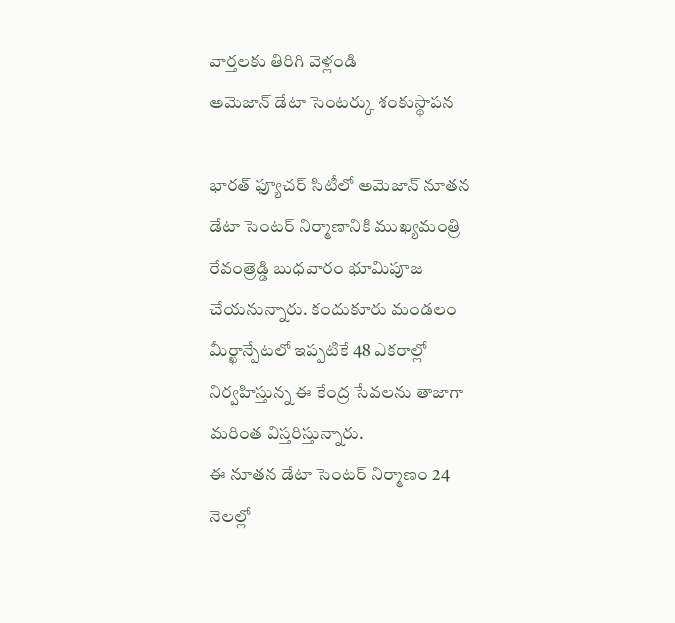వార్తలకు తిరిగి వెళ్లండి
అమెజాన్ డేటా సెంటర్కు శంకుస్థాపన

భారత్ ఫ్యూచర్ సిటీలో అమెజాన్ నూతన డేటా సెంటర్ నిర్మాణానికి ముఖ్యమంత్రి రేవంత్రెడ్డి బుధవారం భూమిపూజ చేయనున్నారు. కందుకూరు మండలం మీర్ఖాన్పేటలో ఇప్పటికే 48 ఎకరాల్లో నిర్వహిస్తున్న ఈ కేంద్ర సేవలను తాజాగా మరింత విస్తరిస్తున్నారు.
ఈ నూతన డేటా సెంటర్ నిర్మాణం 24 నెలల్లో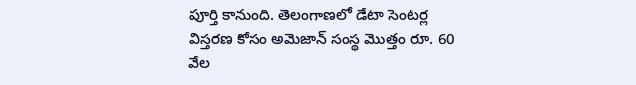పూర్తి కానుంది. తెలంగాణలో డేటా సెంటర్ల విస్తరణ కోసం అమెజాన్ సంస్థ మొత్తం రూ. 60 వేల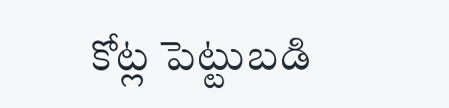కోట్ల పెట్టుబడి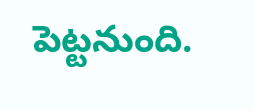పెట్టనుంది.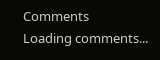Comments
Loading comments...